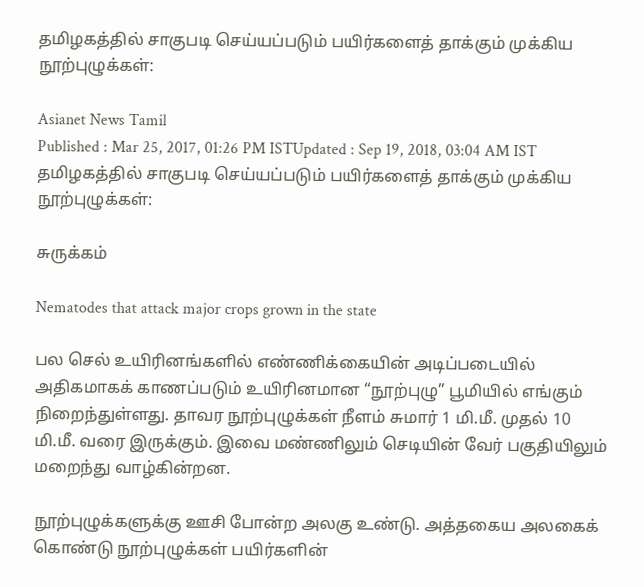தமிழகத்தில் சாகுபடி செய்யப்படும் பயிர்களைத் தாக்கும் முக்கிய நூற்புழுக்கள்:

Asianet News Tamil
Published : Mar 25, 2017, 01:26 PM ISTUpdated : Sep 19, 2018, 03:04 AM IST
தமிழகத்தில் சாகுபடி செய்யப்படும் பயிர்களைத் தாக்கும் முக்கிய நூற்புழுக்கள்:

சுருக்கம்

Nematodes that attack major crops grown in the state

பல செல் உயிரினங்களில் எண்ணிக்கையின் அடிப்படையில் அதிகமாகக் காணப்படும் உயிரினமான “நூற்புழு” பூமியில் எங்கும் நிறைந்துள்ளது. தாவர நூற்புழுக்கள் நீளம் சுமார் 1 மி.மீ. முதல் 10 மி.மீ. வரை இருக்கும். இவை மண்ணிலும் செடியின் வேர் பகுதியிலும் மறைந்து வாழ்கின்றன.

நூற்புழுக்களுக்கு ஊசி போன்ற அலகு உண்டு. அத்தகைய அலகைக் கொண்டு நூற்புழுக்கள் பயிர்களின்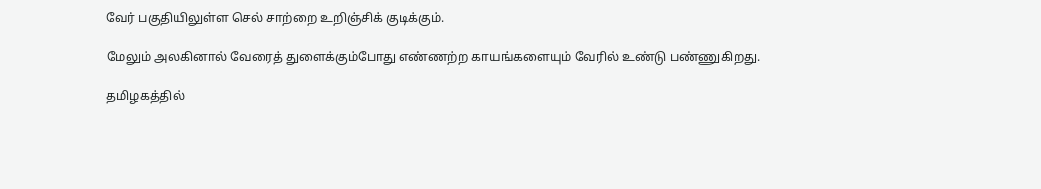வேர் பகுதியிலுள்ள செல் சாற்றை உறிஞ்சிக் குடிக்கும்.

மேலும் அலகினால் வேரைத் துளைக்கும்போது எண்ணற்ற காயங்களையும் வேரில் உண்டு பண்ணுகிறது.

தமிழகத்தில்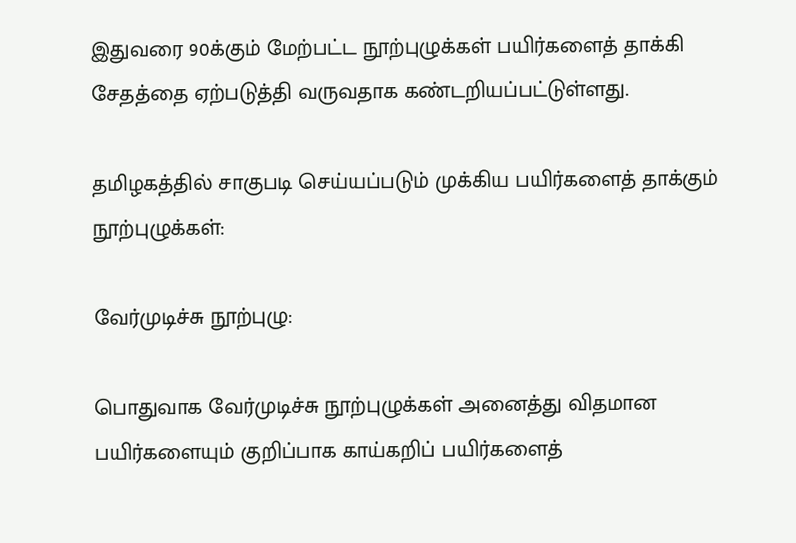இதுவரை 90க்கும் மேற்பட்ட நூற்புழுக்கள் பயிர்களைத் தாக்கி சேதத்தை ஏற்படுத்தி வருவதாக கண்டறியப்பட்டுள்ளது.

தமிழகத்தில் சாகுபடி செய்யப்படும் முக்கிய பயிர்களைத் தாக்கும் நூற்புழுக்கள்:

வேர்முடிச்சு நூற்புழு:

பொதுவாக வேர்முடிச்சு நூற்புழுக்கள் அனைத்து விதமான பயிர்களையும் குறிப்பாக காய்கறிப் பயிர்களைத்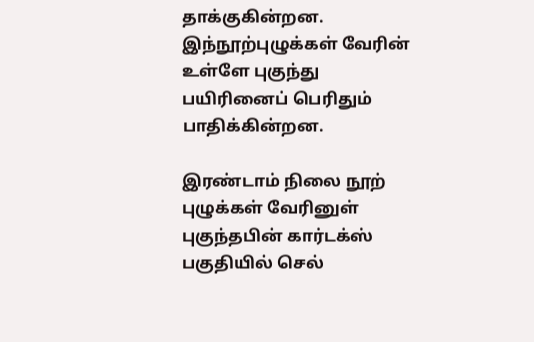தாக்குகின்றன. இந்நூற்புழுக்கள் வேரின் உள்ளே புகுந்து பயிரினைப் பெரிதும் பாதிக்கின்றன.

இரண்டாம் நிலை நூற் புழுக்கள் வேரினுள் புகுந்தபின் கார்டக்ஸ் பகுதியில் செல்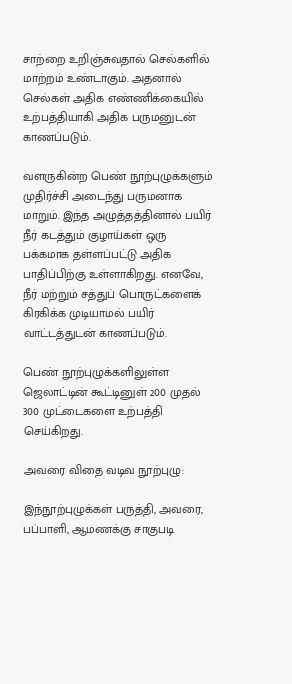சாற்றை உறிஞ்சுவதால் செல்களில் மாற்றம் உண்டாகும். அதனால் செல்கள் அதிக எண்ணிக்கையில் உற்பத்தியாகி அதிக பருமனுடன் காணப்படும்.

வளருகின்ற பெண் நூற்புழுக்களும் முதிர்ச்சி அடைந்து பருமனாக மாறும். இந்த அழுத்தத்தினால் பயிர் நீர் கடத்தும் குழாய்கள் ஒரு பக்கமாக தள்ளப்பட்டு அதிக பாதிப்பிற்கு உள்ளாகிறது. எனவே, நீர் மற்றும் சத்துப் பொருட்களைக் கிரகிக்க முடியாமல் பயிர் வாட்டத்துடன் காணப்படும்.

பெண் நூற்புழுக்களிலுள்ள ஜெலாட்டின் கூட்டினுள் 200 முதல் 300 முட்டைகளை உற்பத்தி செய்கிறது.

அவரை விதை வடிவ நூற்புழு:

இந்நூற்புழுக்கள் பருத்தி, அவரை, பப்பாளி, ஆமணக்கு சாகுபடி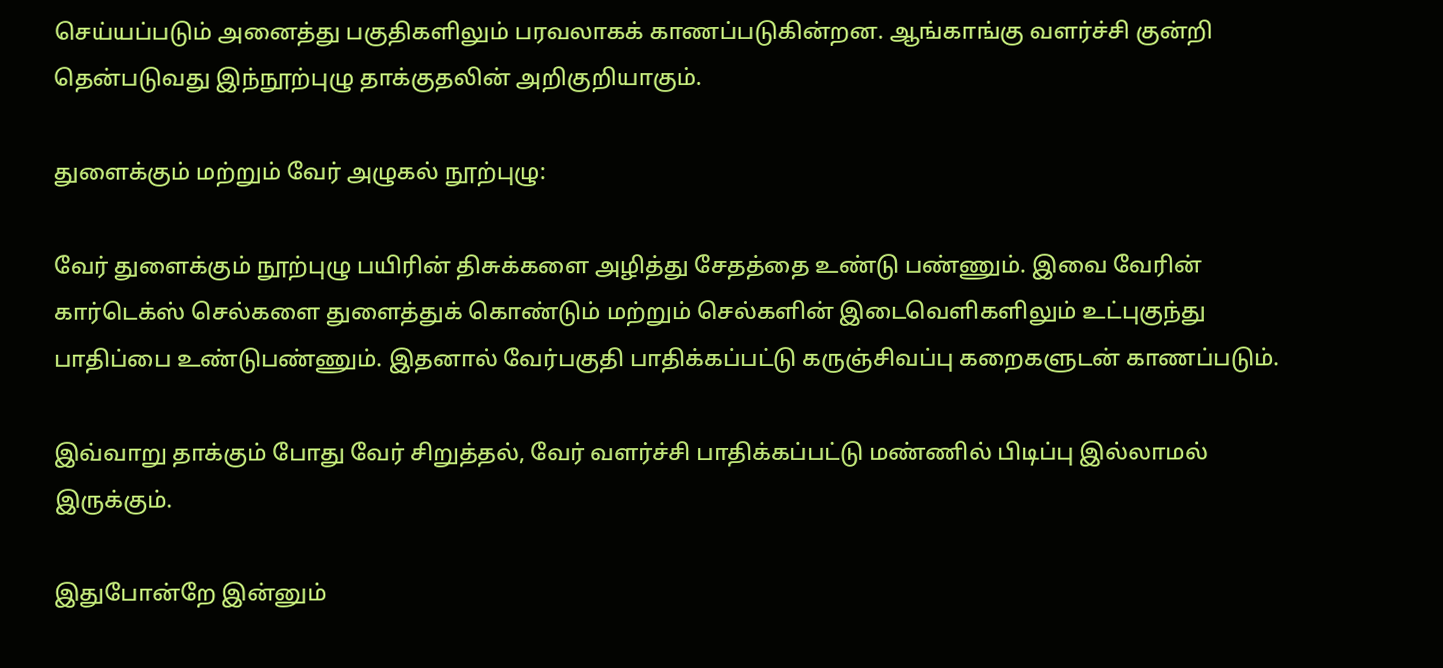செய்யப்படும் அனைத்து பகுதிகளிலும் பரவலாகக் காணப்படுகின்றன. ஆங்காங்கு வளர்ச்சி குன்றி தென்படுவது இந்நூற்புழு தாக்குதலின் அறிகுறியாகும்.

துளைக்கும் மற்றும் வேர் அழுகல் நூற்புழு:

வேர் துளைக்கும் நூற்புழு பயிரின் திசுக்களை அழித்து சேதத்தை உண்டு பண்ணும். இவை வேரின் கார்டெக்ஸ் செல்களை துளைத்துக் கொண்டும் மற்றும் செல்களின் இடைவெளிகளிலும் உட்புகுந்து பாதிப்பை உண்டுபண்ணும். இதனால் வேர்பகுதி பாதிக்கப்பட்டு கருஞ்சிவப்பு கறைகளுடன் காணப்படும்.

இவ்வாறு தாக்கும் போது வேர் சிறுத்தல், வேர் வளர்ச்சி பாதிக்கப்பட்டு மண்ணில் பிடிப்பு இல்லாமல் இருக்கும்.

இதுபோன்றே இன்னும்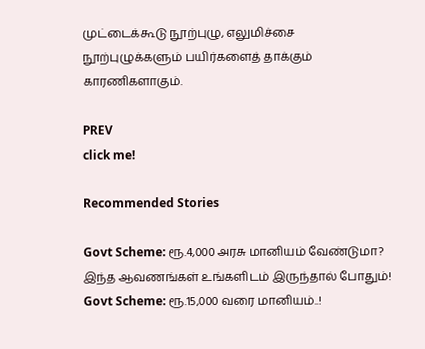முட்டைக்கூடு நூற்புழு, எலுமிச்சை நூற்புழுக்களும் பயிர்களைத் தாக்கும் காரணிகளாகும்.

PREV
click me!

Recommended Stories

Govt Scheme: ரூ.4,000 அரசு மானியம் வேண்டுமா? இந்த ஆவணங்கள் உங்களிடம் இருந்தால் போதும்!
Govt Scheme: ரூ.15,000 வரை மானியம்..!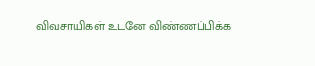விவசாயிகள் உடனே விண்ணப்பிக்க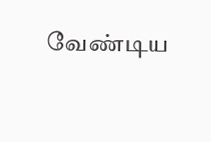வேண்டிய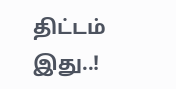திட்டம் இது..!